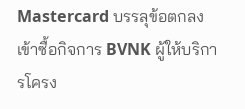Mastercard บรรลุข้อตกลงเข้าซื้อกิจการ BVNK ผู้ให้บริการโครง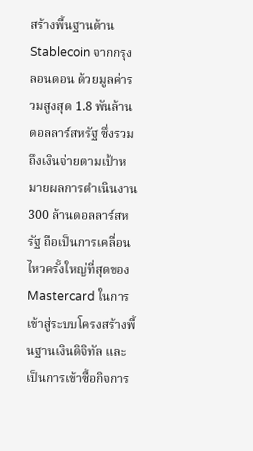สร้างพื้นฐานด้าน Stablecoin จากกรุงลอนดอน ด้วยมูลค่ารวมสูงสุด 1.8 พันล้านดอลลาร์สหรัฐ ซึ่งรวมถึงเงินจ่ายตามเป้าหมายผลการดำเนินงาน 300 ล้านดอลลาร์สหรัฐ ถือเป็นการเคลื่อนไหวครั้งใหญ่ที่สุดของ Mastercard ในการเข้าสู่ระบบโครงสร้างพื้นฐานเงินดิจิทัล และเป็นการเข้าซื้อกิจการ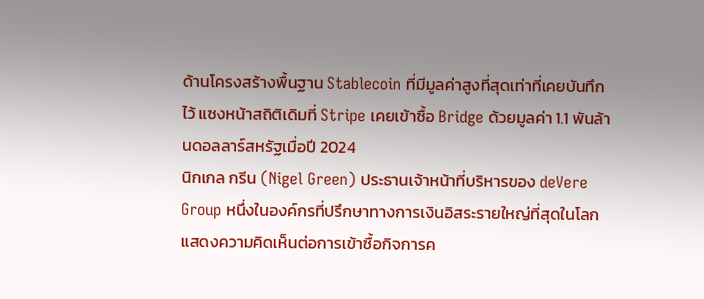ด้านโครงสร้างพื้นฐาน Stablecoin ที่มีมูลค่าสูงที่สุดเท่าที่เคยบันทึกไว้ แซงหน้าสถิติเดิมที่ Stripe เคยเข้าซื้อ Bridge ด้วยมูลค่า 1.1 พันล้านดอลลาร์สหรัฐเมื่อปี 2024
นิกเกล กรีน (Nigel Green) ประธานเจ้าหน้าที่บริหารของ deVere Group หนึ่งในองค์กรที่ปรึกษาทางการเงินอิสระรายใหญ่ที่สุดในโลก แสดงความคิดเห็นต่อการเข้าซื้อกิจการค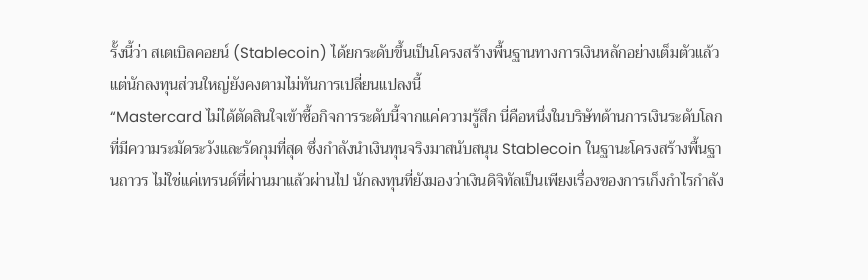รั้งนี้ว่า สเตเบิลคอยน์ (Stablecoin) ได้ยกระดับขึ้นเป็นโครงสร้างพื้นฐานทางการเงินหลักอย่างเต็มตัวแล้ว แต่นักลงทุนส่วนใหญ่ยังคงตามไม่ทันการเปลี่ยนแปลงนี้
“Mastercard ไม่ได้ตัดสินใจเข้าซื้อกิจการระดับนี้จากแค่ความรู้สึก นี่คือหนึ่งในบริษัทด้านการเงินระดับโลกที่มีความระมัดระวังและรัดกุมที่สุด ซึ่งกำลังนำเงินทุนจริงมาสนับสนุน Stablecoin ในฐานะโครงสร้างพื้นฐานถาวร ไม่ใช่แค่เทรนด์ที่ผ่านมาแล้วผ่านไป นักลงทุนที่ยังมองว่าเงินดิจิทัลเป็นเพียงเรื่องของการเก็งกำไรกำลัง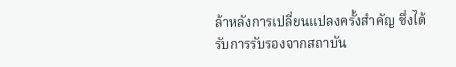ล้าหลังการเปลี่ยนแปลงครั้งสำคัญ ซึ่งได้รับการรับรองจากสถาบัน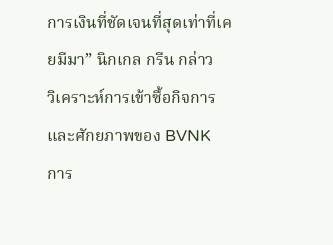การเงินที่ชัดเจนที่สุดเท่าที่เคยมีมา” นิกเกล กรีน กล่าว
วิเคราะห์การเข้าซื้อกิจการและศักยภาพของ BVNK
การ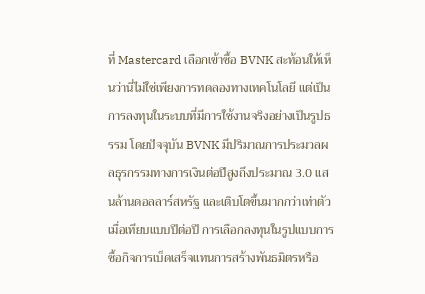ที่ Mastercard เลือกเข้าซื้อ BVNK สะท้อนให้เห็นว่านี่ไม่ใช่เพียงการทดลองทางเทคโนโลยี แต่เป็นการลงทุนในระบบที่มีการใช้งานจริงอย่างเป็นรูปธรรม โดยปัจจุบัน BVNK มีปริมาณการประมวลผลธุรกรรมทางการเงินต่อปีสูงถึงประมาณ 3.0 แสนล้านดอลลาร์สหรัฐ และเติบโตขึ้นมากกว่าเท่าตัวเมื่อเทียบแบบปีต่อปี การเลือกลงทุนในรูปแบบการซื้อกิจการเบ็ดเสร็จแทนการสร้างพันธมิตรหรือ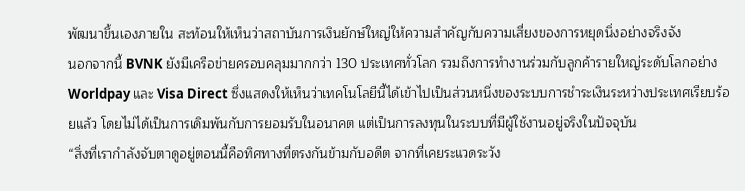พัฒนาขึ้นเองภายใน สะท้อนให้เห็นว่าสถาบันการเงินยักษ์ใหญ่ให้ความสำคัญกับความเสี่ยงของการหยุดนิ่งอย่างจริงจัง
นอกจากนี้ BVNK ยังมีเครือข่ายครอบคลุมมากกว่า 130 ประเทศทั่วโลก รวมถึงการทำงานร่วมกับลูกค้ารายใหญ่ระดับโลกอย่าง Worldpay และ Visa Direct ซึ่งแสดงให้เห็นว่าเทคโนโลยีนี้ได้เข้าไปเป็นส่วนหนึ่งของระบบการชำระเงินระหว่างประเทศเรียบร้อยแล้ว โดยไม่ได้เป็นการเดิมพันกับการยอมรับในอนาคต แต่เป็นการลงทุนในระบบที่มีผู้ใช้งานอยู่จริงในปัจจุบัน
“สิ่งที่เรากำลังจับตาดูอยู่ตอนนี้คือทิศทางที่ตรงกันข้ามกับอดีต จากที่เคยระแวดระวัง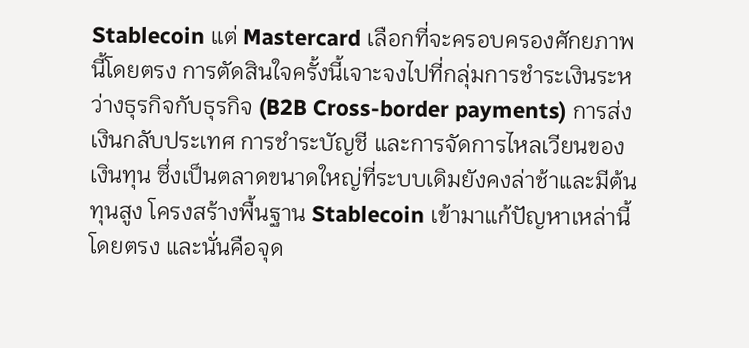Stablecoin แต่ Mastercard เลือกที่จะครอบครองศักยภาพนี้โดยตรง การตัดสินใจครั้งนี้เจาะจงไปที่กลุ่มการชำระเงินระหว่างธุรกิจกับธุรกิจ (B2B Cross-border payments) การส่งเงินกลับประเทศ การชำระบัญชี และการจัดการไหลเวียนของเงินทุน ซึ่งเป็นตลาดขนาดใหญ่ที่ระบบเดิมยังคงล่าช้าและมีต้นทุนสูง โครงสร้างพื้นฐาน Stablecoin เข้ามาแก้ปัญหาเหล่านี้โดยตรง และนั่นคือจุด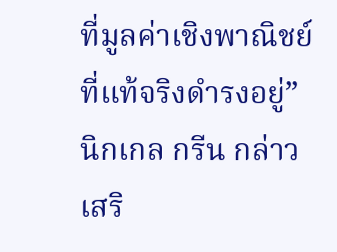ที่มูลค่าเชิงพาณิชย์ที่แท้จริงดำรงอยู่” นิกเกล กรีน กล่าวเสริ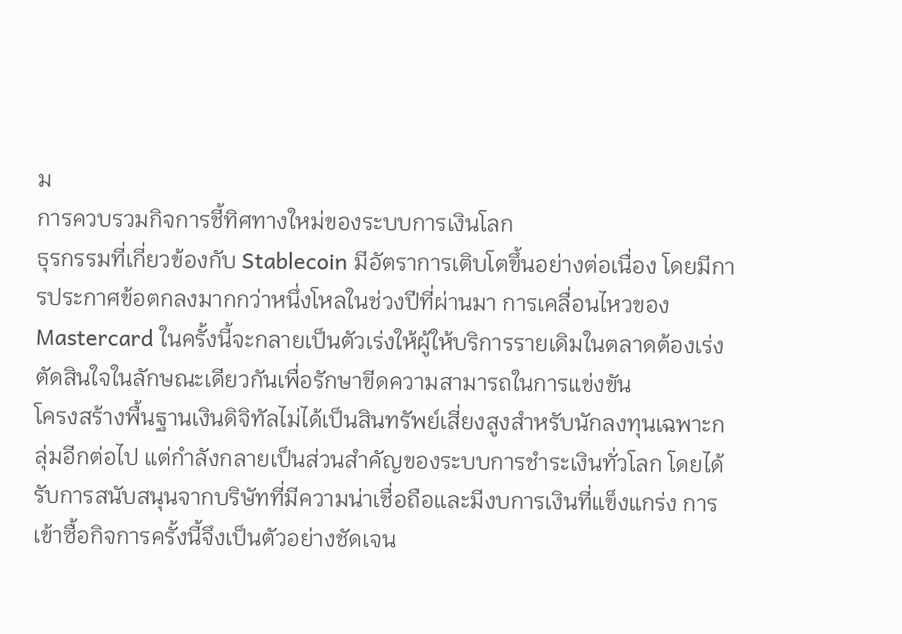ม
การควบรวมกิจการชี้ทิศทางใหม่ของระบบการเงินโลก
ธุรกรรมที่เกี่ยวข้องกับ Stablecoin มีอัตราการเติบโตขึ้นอย่างต่อเนื่อง โดยมีการประกาศข้อตกลงมากกว่าหนึ่งโหลในช่วงปีที่ผ่านมา การเคลื่อนไหวของ Mastercard ในครั้งนี้จะกลายเป็นตัวเร่งให้ผู้ให้บริการรายเดิมในตลาดต้องเร่งตัดสินใจในลักษณะเดียวกันเพื่อรักษาขีดความสามารถในการแข่งขัน
โครงสร้างพื้นฐานเงินดิจิทัลไม่ได้เป็นสินทรัพย์เสี่ยงสูงสำหรับนักลงทุนเฉพาะกลุ่มอีกต่อไป แต่กำลังกลายเป็นส่วนสำคัญของระบบการชำระเงินทั่วโลก โดยได้รับการสนับสนุนจากบริษัทที่มีความน่าเชื่อถือและมีงบการเงินที่แข็งแกร่ง การเข้าซื้อกิจการครั้งนี้จึงเป็นตัวอย่างชัดเจน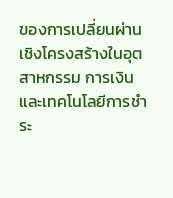ของการเปลี่ยนผ่านเชิงโครงสร้างในอุตสาหกรรม การเงิน และเทคโนโลยีการชำระ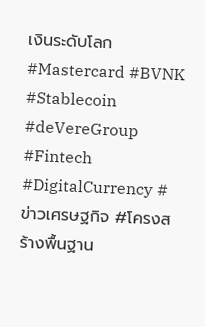เงินระดับโลก
#Mastercard #BVNK #Stablecoin #deVereGroup #Fintech #DigitalCurrency #ข่าวเศรษฐกิจ #โครงสร้างพื้นฐาน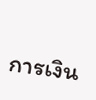การเงิน